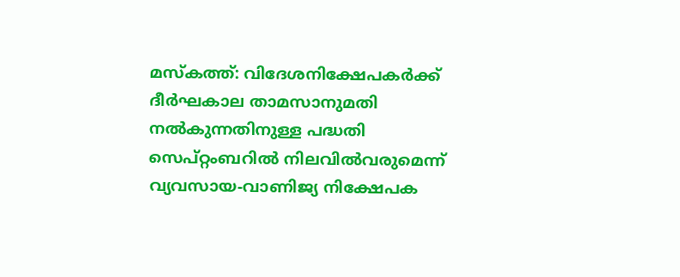മസ്കത്ത്: വിദേശനിക്ഷേപകർക്ക് ദീർഘകാല താമസാനുമതി നൽകുന്നതിനുള്ള പദ്ധതി സെപ്റ്റംബറിൽ നിലവിൽവരുമെന്ന് വ്യവസായ-വാണിജ്യ നിക്ഷേപക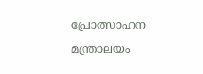പ്രോത്സാഹന മന്ത്രാലയം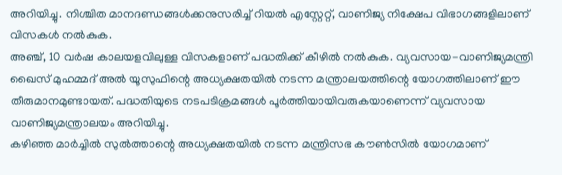അറിയിച്ചു. നിശ്ചിത മാനദണ്ഡങ്ങൾക്കനുസരിച്ച് റിയൽ എസ്റ്റേറ്റ്, വാണിജ്യ നിക്ഷേപ വിഭാഗങ്ങളിലാണ് വിസകൾ നൽകുക.
അഞ്ച്, 10 വർഷ കാലയളവിലുള്ള വിസകളാണ് പദ്ധതിക്ക് കീഴിൽ നൽകുക. വ്യവസായ-വാണിജ്യമന്ത്രി ഖൈസ് മുഹമ്മദ് അൽ യൂസുഫിന്റെ അധ്യക്ഷതയിൽ നടന്ന മന്ത്രാലയത്തിന്റെ യോഗത്തിലാണ് ഈ തീരുമാനമുണ്ടായത്. പദ്ധതിയുടെ നടപടിക്രമങ്ങൾ പൂർത്തിയായിവരുകയാണെന്ന് വ്യവസായ വാണിജ്യമന്ത്രാലയം അറിയിച്ചു.
കഴിഞ്ഞ മാർച്ചിൽ സുൽത്താന്റെ അധ്യക്ഷതയിൽ നടന്ന മന്ത്രിസഭ കൗൺസിൽ യോഗമാണ്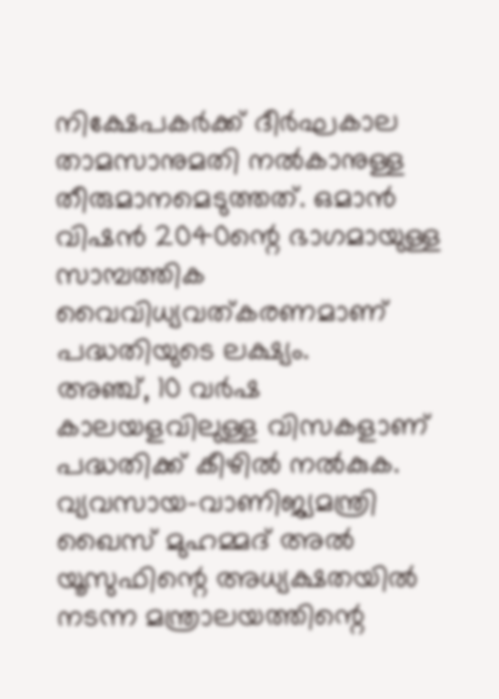നിക്ഷേപകർക്ക് ദീർഘകാല താമസാനുമതി നൽകാനുള്ള തീരുമാനമെടുത്തത്. ഒമാൻ വിഷൻ 2040ന്റെ ഭാഗമായുള്ള സാമ്പത്തിക വൈവിധ്യവത്കരണമാണ് പദ്ധതിയുടെ ലക്ഷ്യം.
അഞ്ച്, 10 വർഷ കാലയളവിലുള്ള വിസകളാണ് പദ്ധതിക്ക് കീഴിൽ നൽകുക. വ്യവസായ-വാണിജ്യമന്ത്രി ഖൈസ് മുഹമ്മദ് അൽ യൂസുഫിന്റെ അധ്യക്ഷതയിൽ നടന്ന മന്ത്രാലയത്തിന്റെ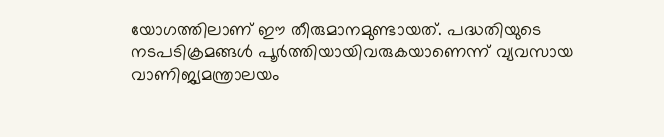യോഗത്തിലാണ് ഈ തീരുമാനമുണ്ടായത്. പദ്ധതിയുടെ നടപടിക്രമങ്ങൾ പൂർത്തിയായിവരുകയാണെന്ന് വ്യവസായ വാണിജ്യമന്ത്രാലയം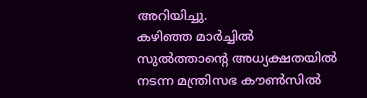അറിയിച്ചു.
കഴിഞ്ഞ മാർച്ചിൽ സുൽത്താന്റെ അധ്യക്ഷതയിൽ നടന്ന മന്ത്രിസഭ കൗൺസിൽ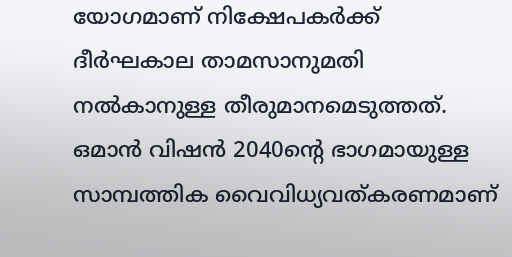യോഗമാണ് നിക്ഷേപകർക്ക് ദീർഘകാല താമസാനുമതി നൽകാനുള്ള തീരുമാനമെടുത്തത്. ഒമാൻ വിഷൻ 2040ന്റെ ഭാഗമായുള്ള സാമ്പത്തിക വൈവിധ്യവത്കരണമാണ്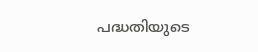പദ്ധതിയുടെ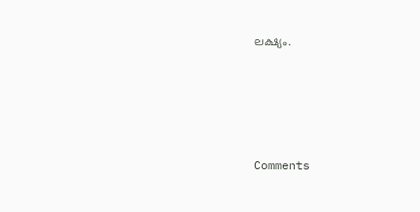ലക്ഷ്യം.







Comments